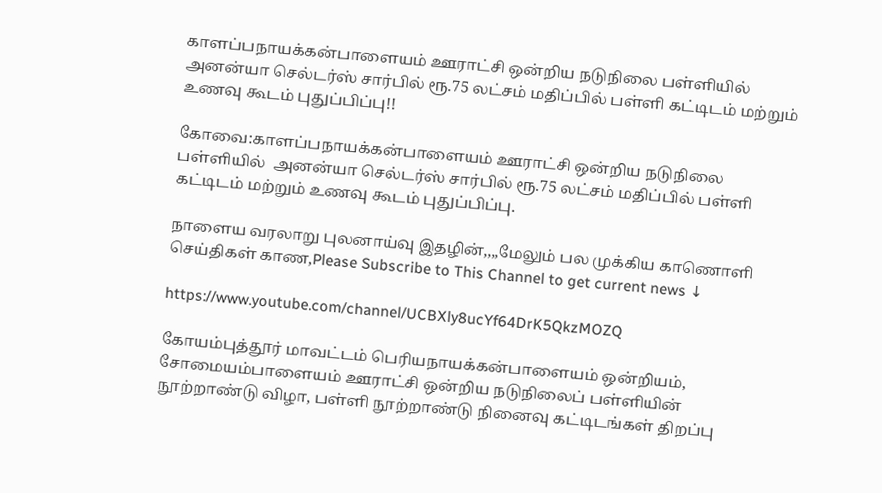காளப்பநாயக்கன்பாளையம் ஊராட்சி ஒன்றிய நடுநிலை பள்ளியில் அனன்யா செல்டர்ஸ் சார்பில் ரூ.75 லட்சம் மதிப்பில் பள்ளி கட்டிடம் மற்றும் உணவு கூடம் புதுப்பிப்பு!!

கோவை:காளப்பநாயக்கன்பாளையம் ஊராட்சி ஒன்றிய நடுநிலை பள்ளியில்  அனன்யா செல்டர்ஸ் சார்பில் ரூ.75 லட்சம் மதிப்பில் பள்ளி கட்டிடம் மற்றும் உணவு கூடம் புதுப்பிப்பு.

நாளைய வரலாறு புலனாய்வு இதழின்,,,,மேலும் பல முக்கிய காணொளி செய்திகள் காண,Please Subscribe to This Channel to get current news ↓

https://www.youtube.com/channel/UCBXly8ucYf64DrK5QkzMOZQ

கோயம்புத்தூர் மாவட்டம் பெரியநாயக்கன்பாளையம் ஒன்றியம், சோமையம்பாளையம் ஊராட்சி ஒன்றிய நடுநிலைப் பள்ளியின்  நூற்றாண்டு விழா, பள்ளி நூற்றாண்டு நினைவு கட்டிடங்கள் திறப்பு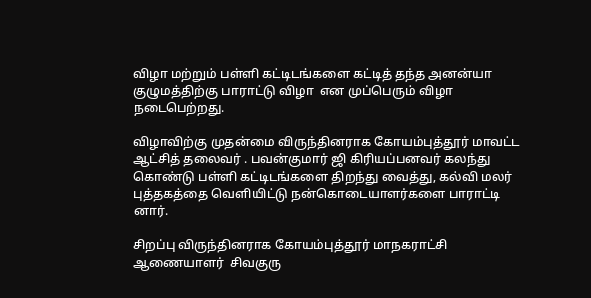விழா மற்றும் பள்ளி கட்டிடங்களை கட்டித் தந்த அனன்யா குழுமத்திற்கு பாராட்டு விழா  என முப்பெரும் விழா நடைபெற்றது.

விழாவிற்கு முதன்மை விருந்தினராக கோயம்புத்தூர் மாவட்ட ஆட்சித் தலைவர் . பவன்குமார் ஜி கிரியப்பனவர் கலந்து கொண்டு பள்ளி கட்டிடங்களை திறந்து வைத்து, கல்வி மலர் புத்தகத்தை வெளியிட்டு நன்கொடையாளர்களை பாராட்டி னார்.

சிறப்பு விருந்தினராக கோயம்புத்தூர் மாநகராட்சி ஆணையாளர்  சிவகுரு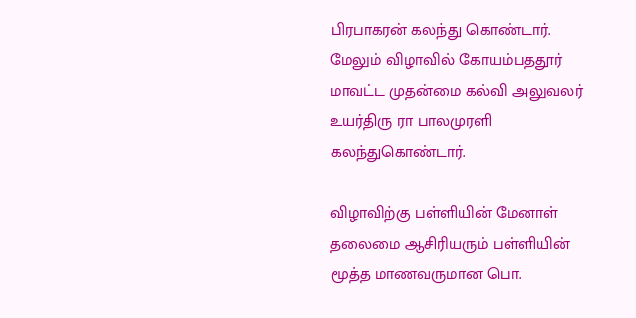பிரபாகரன் கலந்து கொண்டார். மேலும் விழாவில் கோயம்பததூர் மாவட்ட முதன்மை கல்வி அலுவலர் உயர்திரு ரா பாலமுரளி கலந்துகொண்டார்.

விழாவிற்கு பள்ளியின் மேனாள் தலைமை ஆசிரியரும் பள்ளியின் மூத்த மாணவருமான பொ.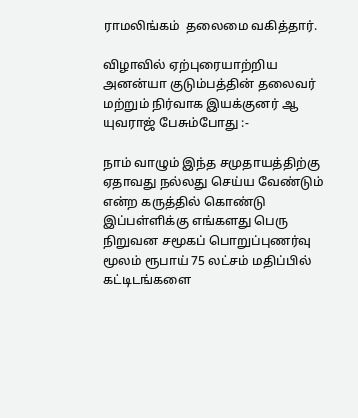ராமலிங்கம்  தலைமை வகித்தார்.

விழாவில் ஏற்புரையாற்றிய அனன்யா குடும்பத்தின் தலைவர் மற்றும் நிர்வாக இயக்குனர் ஆ யுவராஜ் பேசும்போது :-

நாம் வாழும் இந்த சமுதாயத்திற்கு ஏதாவது நல்லது செய்ய வேண்டும் என்ற கருத்தில் கொண்டு இப்பள்ளிக்கு எங்களது பெரு நிறுவன சமூகப் பொறுப்புணர்வு மூலம் ரூபாய் 75 லட்சம் மதிப்பில் கட்டிடங்களை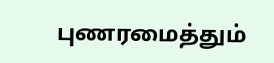புணரமைத்தும்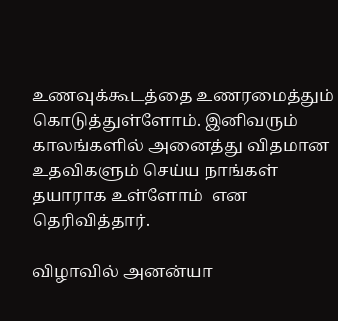உணவுக்கூடத்தை உணரமைத்தும் கொடுத்துள்ளோம். இனிவரும் காலங்களில் அனைத்து விதமான உதவிகளும் செய்ய நாங்கள் தயாராக உள்ளோம்  என தெரிவித்தார்.

விழாவில் அனன்யா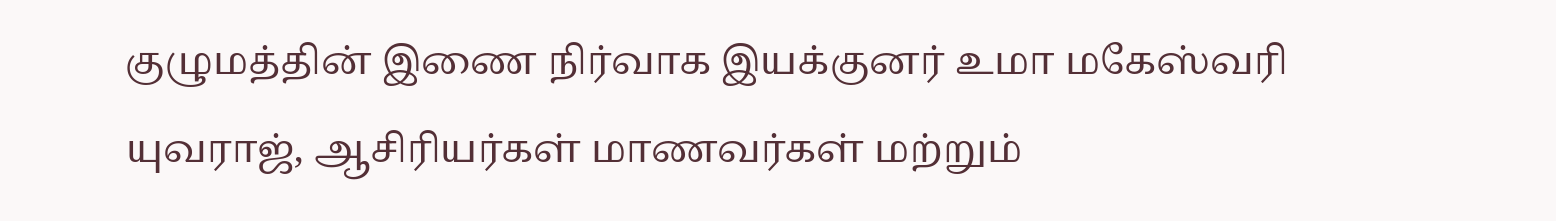குழுமத்தின் இணை நிர்வாக இயக்குனர் உமா மகேஸ்வரி யுவராஜ், ஆசிரியர்கள் மாணவர்கள் மற்றும்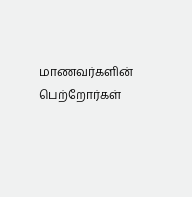மாணவர்களின் பெற்றோர்கள்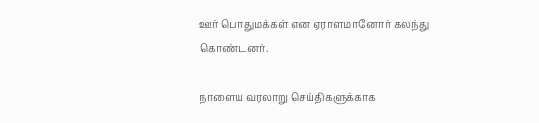ஊர் பொதுமக்கள் என ஏராளமானோர் கலந்து கொண்டனர்.

நாளைய வரலாறு செய்திகளுக்காக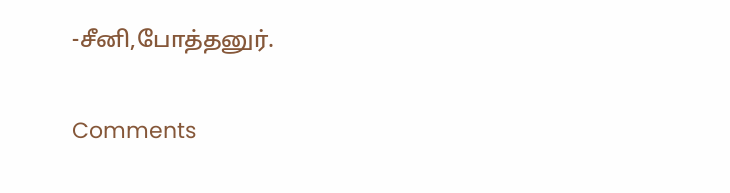-சீனி,போத்தனுர்.

Comments